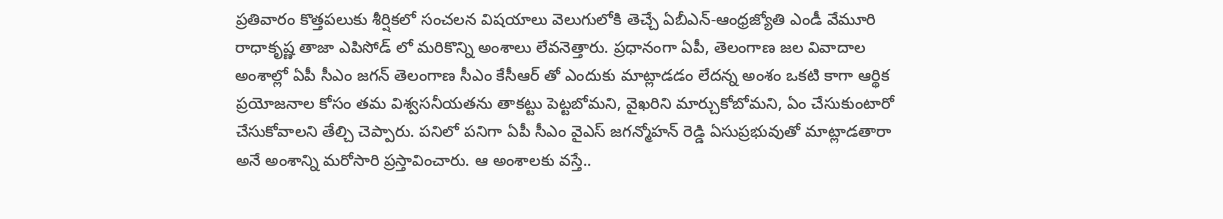ప్రతివారం కొత్తపలుకు శీర్షికలో సంచలన విషయాలు వెలుగులోకి తెచ్చే ఏబీఎన్-ఆంధ్రజ్యోతి ఎండీ వేమూరి రాధాకృష్ణ తాజా ఎపిసోడ్ లో మరికొన్ని అంశాలు లేవనెత్తారు. ప్రధానంగా ఏపీ, తెలంగాణ జల వివాదాల అంశాల్లో ఏపీ సీఎం జగన్ తెలంగాణ సీఎం కేసీఆర్ తో ఎందుకు మాట్లాడడం లేదన్న అంశం ఒకటి కాగా ఆర్థిక ప్రయోజనాల కోసం తమ విశ్వసనీయతను తాకట్టు పెట్టబోమని, వైఖరిని మార్చుకోబోమని, ఏం చేసుకుంటారో చేసుకోవాలని తేల్చి చెప్పారు. పనిలో పనిగా ఏపీ సీఎం వైఎస్ జగన్మోహన్ రెడ్డి ఏసుప్రభువుతో మాట్లాడతారా అనే అంశాన్ని మరోసారి ప్రస్తావించారు. ఆ అంశాలకు వస్తే..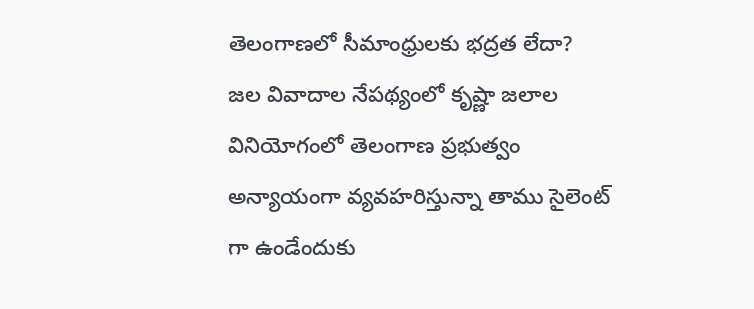తెలంగాణలో సీమాంధ్రులకు భద్రత లేదా?
జల వివాదాల నేపథ్యంలో కృష్ణా జలాల వినియోగంలో తెలంగాణ ప్రభుత్వం అన్యాయంగా వ్యవహరిస్తున్నా తాము సైలెంట్ గా ఉండేందుకు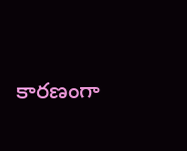కారణంగా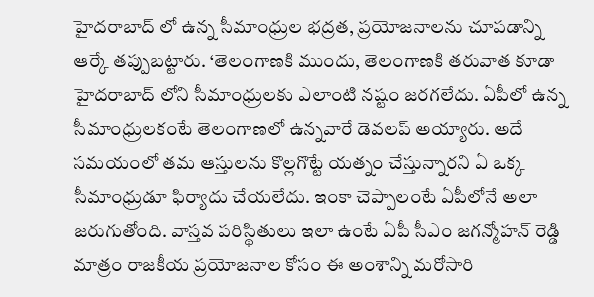హైదరాబాద్ లో ఉన్న సీమాంధ్రుల భద్రత, ప్రయోజనాలను చూపడాన్ని ఆర్కే తప్పుబట్టారు. ‘తెలంగాణకి ముందు, తెలంగాణకి తరువాత కూడా హైదరాబాద్ లోని సీమాంధ్రులకు ఎలాంటి నష్టం జరగలేదు. ఏపీలో ఉన్న సీమాంధ్రులకంటే తెలంగాణలో ఉన్నవారే డెవలప్ అయ్యారు. అదే సమయంలో తమ ఆస్తులను కొల్లగొట్టే యత్నం చేస్తున్నారని ఏ ఒక్క సీమాంధ్రుడూ ఫిర్యాదు చేయలేదు. ఇంకా చెప్పాలంటే ఏపీలోనే అలా జరుగుతోంది. వాస్తవ పరిస్థితులు ఇలా ఉంటే ఏపీ సీఎం జగన్మోహన్ రెడ్డి మాత్రం రాజకీయ ప్రయోజనాల కోసం ఈ అంశాన్ని మరోసారి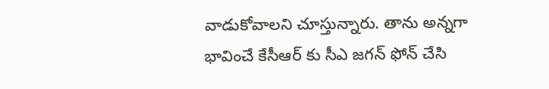వాడుకోవాలని చూస్తున్నారు. తాను అన్నగా భావించే కేసీఆర్ కు సీఎ జగన్ ఫోన్ చేసి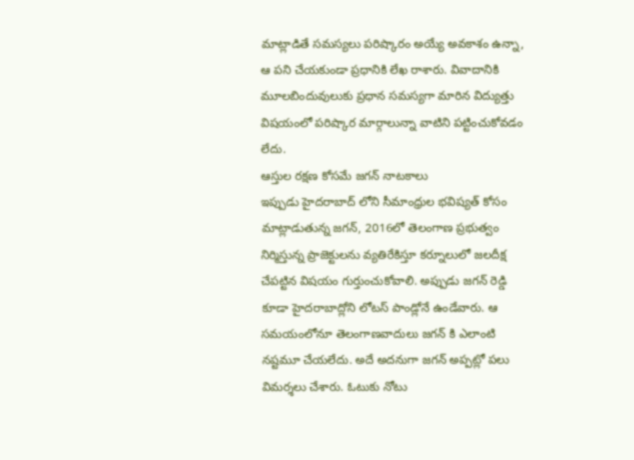మాట్లాడితే సమస్యలు పరిష్కారం అయ్యే అవకాశం ఉన్నా, ఆ పని చేయకుండా ప్రధానికి లేఖ రాశారు. వివాదానికి మూలబిందువులుకు ప్రధాన సమస్యగా మారిన విద్యుత్తు విషయంలో పరిష్కార మార్గాలున్నా వాటిని పట్టించుకోవడం లేదు.
ఆస్తుల రక్షణ కోసమే జగన్ నాటకాలు
ఇప్పుడు హైదరాబాద్ లోని సీమాంధ్రుల భవిష్యత్ కోసం మాట్లాడుతున్న జగన్, 2016లో తెలంగాణ ప్రభుత్వం నిర్మిస్తున్న ప్రాజెక్టులను వ్యతిరేకిస్తూ కర్నూలులో జలదీక్ష చేపట్టిన విషయం గుర్తుంచుకోవాలి. అప్పుడు జగన్ రెడ్డి కూడా హైదరాబాద్లోని లోటస్ పాండ్లోనే ఉండేవారు. ఆ సమయంలోనూ తెలంగాణవాదులు జగన్ కి ఎలాంటి నష్టమూ చేయలేదు. అదే అదనుగా జగన్ అప్పట్లో పలు విమర్శలు చేశారు. ఓటుకు నోటు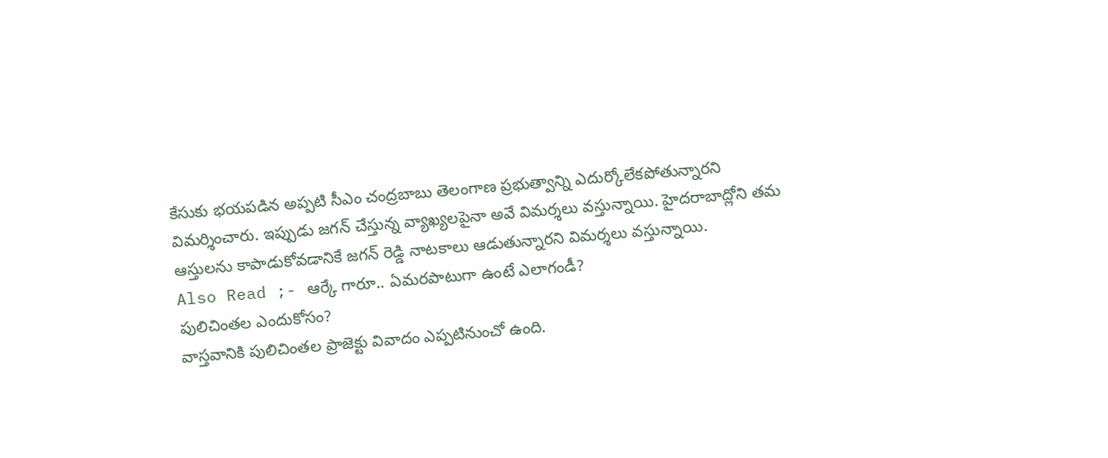కేసుకు భయపడిన అప్పటి సీఎం చంద్రబాబు తెలంగాణ ప్రభుత్వాన్ని ఎదుర్కోలేకపోతున్నారని విమర్శించారు. ఇప్పుడు జగన్ చేస్తున్న వ్యాఖ్యలపైనా అవే విమర్శలు వస్తున్నాయి. హైదరాబాద్లోని తమ ఆస్తులను కాపాడుకోవడానికే జగన్ రెడ్డి నాటకాలు ఆడుతున్నారని విమర్శలు వస్తున్నాయి.
Also Read ;- ఆర్కే గారూ.. ఏమరపాటుగా ఉంటే ఎలాగండీ?
పులిచింతల ఎందుకోసం?
వాస్తవానికి పులిచింతల ప్రాజెక్టు వివాదం ఎప్పటినుంచో ఉంది.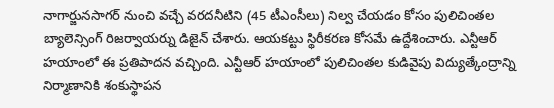నాగార్జునసాగర్ నుంచి వచ్చే వరదనీటిని (45 టీఎంసీలు) నిల్వ చేయడం కోసం పులిచింతల బ్యాలెన్సింగ్ రిజర్వాయర్ను డిజైన్ చేశారు. ఆయకట్టు స్థిరీకరణ కోసమే ఉద్దేశించారు. ఎన్టీఆర్ హయాంలో ఈ ప్రతిపాదన వచ్చింది. ఎన్టీఆర్ హయాంలో పులిచింతల కుడివైపు విద్యుత్కేంద్రాన్ని నిర్మాణానికి శంకుస్థాపన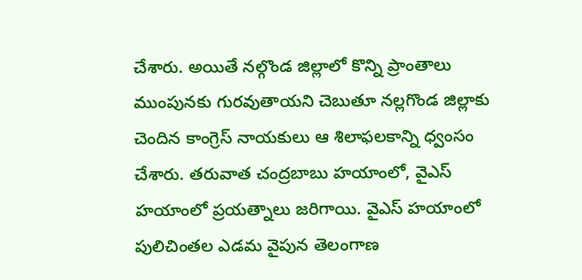చేశారు. అయితే నల్గొండ జిల్లాలో కొన్ని ప్రాంతాలు ముంపునకు గురవుతాయని చెబుతూ నల్లగొండ జిల్లాకు చెందిన కాంగ్రెస్ నాయకులు ఆ శిలాఫలకాన్ని ధ్వంసం చేశారు. తరువాత చంద్రబాబు హయాంలో, వైఎస్ హయాంలో ప్రయత్నాలు జరిగాయి. వైఎస్ హయాంలో పులిచింతల ఎడమ వైపున తెలంగాణ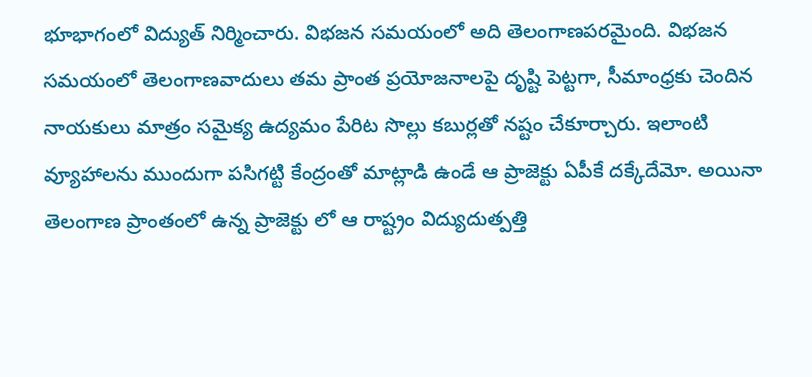భూభాగంలో విద్యుత్ నిర్మించారు. విభజన సమయంలో అది తెలంగాణపరమైంది. విభజన సమయంలో తెలంగాణవాదులు తమ ప్రాంత ప్రయోజనాలపై దృష్టి పెట్టగా, సీమాంధ్రకు చెందిన నాయకులు మాత్రం సమైక్య ఉద్యమం పేరిట సొల్లు కబుర్లతో నష్టం చేకూర్చారు. ఇలాంటి వ్యూహాలను ముందుగా పసిగట్టి కేంద్రంతో మాట్లాడి ఉండే ఆ ప్రాజెక్టు ఏపీకే దక్కేదేమో. అయినా తెలంగాణ ప్రాంతంలో ఉన్న ప్రాజెక్టు లో ఆ రాష్ట్రం విద్యుదుత్పత్తి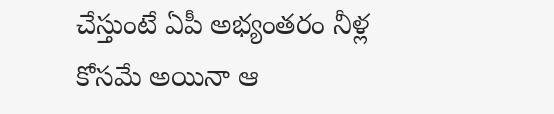చేస్తుంటే ఏపీ అభ్యంతరం నీళ్ల కోసమే అయినా ఆ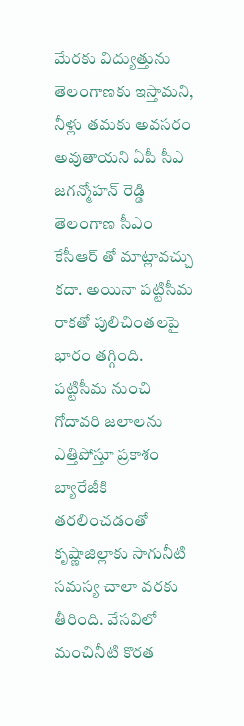మేరకు విద్యుత్తును తెలంగాణకు ఇస్తామని, నీళ్లు తమకు అవసరం అవుతాయని ఏపీ సీఎ జగన్మోహన్ రెడ్డి తెలంగాణ సీఎం కేసీఆర్ తో మాట్లావచ్చు కదా. అయినా పట్టిసీమ రాకతో పులిచింతలపై భారం తగ్గింది. పట్టిసీమ నుంచి గోదావరి జలాలను ఎత్తిపోస్తూ ప్రకాశం బ్యారేజీకి తరలించడంతో కృష్ణాజిల్లాకు సాగునీటి సమస్య చాలా వరకు తీరింది. వేసవిలో మంచినీటి కొరత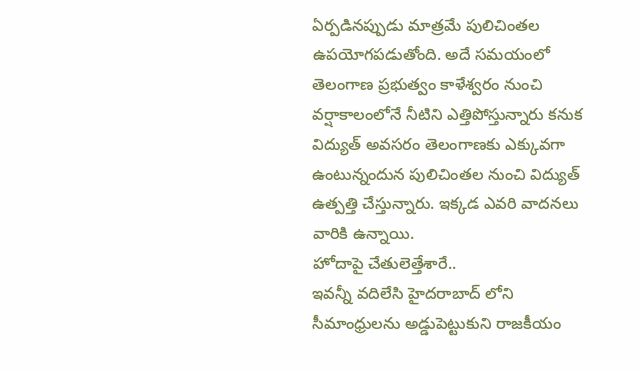ఏర్పడినప్పుడు మాత్రమే పులిచింతల ఉపయోగపడుతోంది. అదే సమయంలో తెలంగాణ ప్రభుత్వం కాళేశ్వరం నుంచి వర్షాకాలంలోనే నీటిని ఎత్తిపోస్తున్నారు కనుక విద్యుత్ అవసరం తెలంగాణకు ఎక్కువగా ఉంటున్నందున పులిచింతల నుంచి విద్యుత్ ఉత్పత్తి చేస్తున్నారు. ఇక్కడ ఎవరి వాదనలు వారికి ఉన్నాయి.
హోదాపై చేతులెత్తేశారే..
ఇవన్నీ వదిలేసి హైదరాబాద్ లోని సీమాంధ్రులను అడ్డుపెట్టుకుని రాజకీయం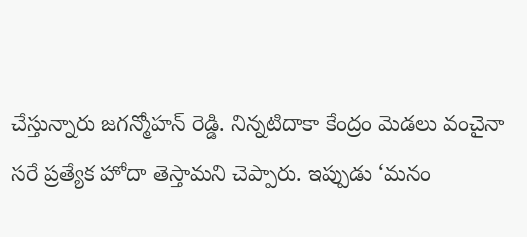చేస్తున్నారు జగన్మోహన్ రెడ్డి. నిన్నటిదాకా కేంద్రం మెడలు వంచైనా సరే ప్రత్యేక హోదా తెస్తామని చెప్పారు. ఇప్పుడు ‘మనం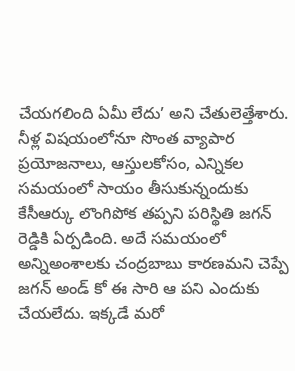చేయగలింది ఏమీ లేదు’ అని చేతులెత్తేశారు. నీళ్ల విషయంలోనూ సొంత వ్యాపార ప్రయోజనాలు, ఆస్తులకోసం, ఎన్నికల సమయంలో సాయం తీసుకున్నందుకు కేసీఆర్కు లొంగిపోక తప్పని పరిస్థితి జగన్ రెడ్డికి ఏర్పడింది. అదే సమయంలో అన్నిఅంశాలకు చంద్రబాబు కారణమని చెప్పే జగన్ అండ్ కో ఈ సారి ఆ పని ఎందుకు చేయలేదు. ఇక్కడే మరో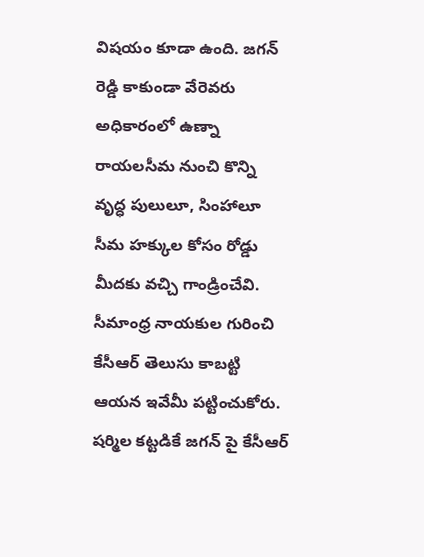విషయం కూడా ఉంది. జగన్ రెడ్డి కాకుండా వేరెవరు అధికారంలో ఉణ్నా రాయలసీమ నుంచి కొన్ని వృద్ధ పులులూ, సింహాలూ సీమ హక్కుల కోసం రోడ్డు మీదకు వచ్చి గాండ్రించేవి. సీమాంధ్ర నాయకుల గురించి కేసీఆర్ తెలుసు కాబట్టి ఆయన ఇవేమీ పట్టించుకోరు.
షర్మిల కట్టడికే జగన్ పై కేసీఆర్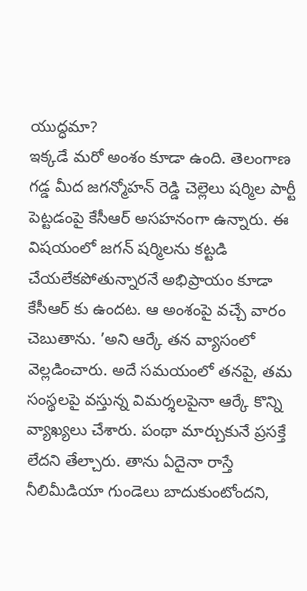యుద్ధమా?
ఇక్కడే మరో అంశం కూడా ఉంది. తెలంగాణ గడ్డ మీద జగన్మోహన్ రెడ్డి చెల్లెలు షర్మిల పార్టీ పెట్టడంపై కేసీఆర్ అసహనంగా ఉన్నారు. ఈ విషయంలో జగన్ షర్మిలను కట్టడి చేయలేకపోతున్నారనే అభిప్రాయం కూడా కేసీఆర్ కు ఉందట. ఆ అంశంపై వచ్చే వారం చెబుతాను. ’అని ఆర్కే తన వ్యాసంలో వెల్లడించారు. అదే సమయంలో తనపై, తమ సంస్థలపై వస్తున్న విమర్శలపైనా ఆర్కే కొన్ని వ్యాఖ్యలు చేశారు. పంథా మార్చుకునే ప్రసక్తే లేదని తేల్చారు. తాను ఏదైనా రాస్తే నీలిమీడియా గుండెలు బాదుకుంటోందని,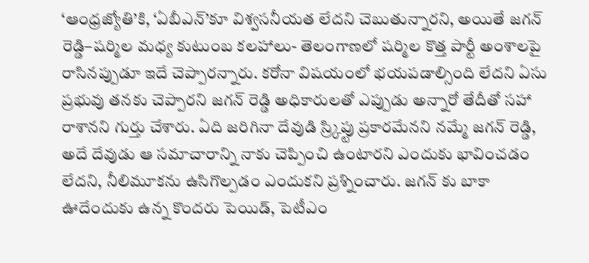‘ఆంధ్రజ్యోతి’కి, ‘ఏబీఎన్’కూ విశ్వసనీయత లేదని చెబుతున్నారని, అయితే జగన్ రెడ్డి–షర్మిల మధ్య కుటుంబ కలహాలు- తెలంగాణలో షర్మిల కొత్త పార్టీ అంశాలపై రాసినప్పుడూ ఇదే చెప్పారన్నారు. కరోనా విషయంలో భయపడాల్సింది లేదని ఏసు ప్రభువు తనకు చెప్పారని జగన్ రెడ్డి అధికారులతో ఎప్పుడు అన్నారో తేదీతో సహా రాశానని గుర్తు చేశారు. ఏది జరిగినా దేవుడి స్ర్కిప్టు ప్రకారమేనని నమ్మే జగన్ రెడ్డి, అదే దేవుడు ఆ సమాచారాన్ని నాకు చెప్పించి ఉంటారని ఎందుకు భావించడం లేదని, నీలిమూకను ఉసిగొల్పడం ఎందుకని ప్రశ్నించారు. జగన్ కు బాకా ఊదేందుకు ఉన్న కొందరు పెయిడ్, పెటీఎం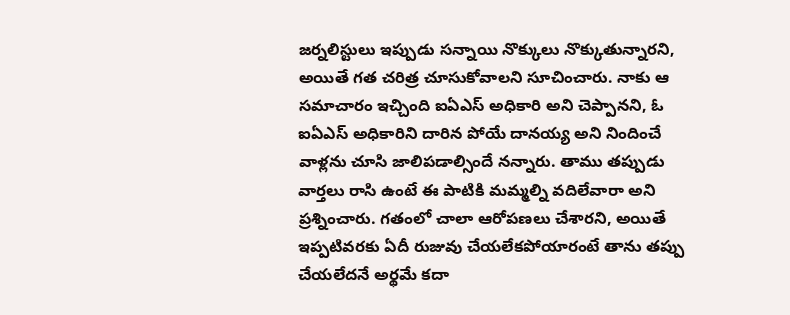జర్నలిస్టులు ఇప్పుడు సన్నాయి నొక్కులు నొక్కుతున్నారని, అయితే గత చరిత్ర చూసుకోవాలని సూచించారు. నాకు ఆ సమాచారం ఇచ్చింది ఐఏఎస్ అధికారి అని చెప్పానని, ఓ ఐఏఎస్ అధికారిని దారిన పోయే దానయ్య అని నిందించే వాళ్లను చూసి జాలిపడాల్సిందే నన్నారు. తాము తప్పుడు వార్తలు రాసి ఉంటే ఈ పాటికి మమ్మల్ని వదిలేవారా అని ప్రశ్నించారు. గతంలో చాలా ఆరోపణలు చేశారని, అయితే ఇప్పటివరకు ఏదీ రుజువు చేయలేకపోయారంటే తాను తప్పు చేయలేదనే అర్థమే కదా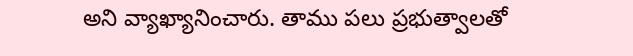అని వ్యాఖ్యానించారు. తాము పలు ప్రభుత్వాలతో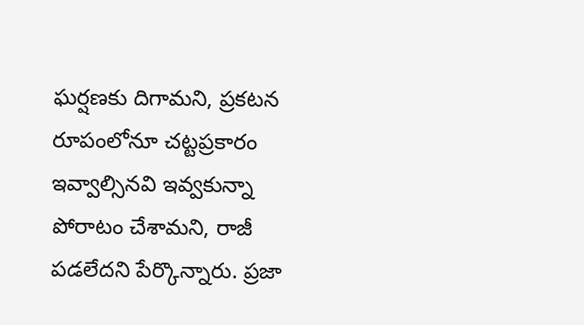ఘర్షణకు దిగామని, ప్రకటన రూపంలోనూ చట్టప్రకారం ఇవ్వాల్సినవి ఇవ్వకున్నా పోరాటం చేశామని, రాజీ పడలేదని పేర్కొన్నారు. ప్రజా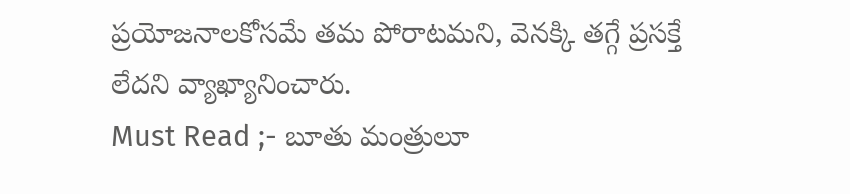ప్రయోజనాలకోసమే తమ పోరాటమని, వెనక్కి తగ్గే ప్రసక్తే లేదని వ్యాఖ్యానించారు.
Must Read ;- బూతు మంత్రులూ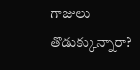గాజులు తొడుక్కున్నారా?